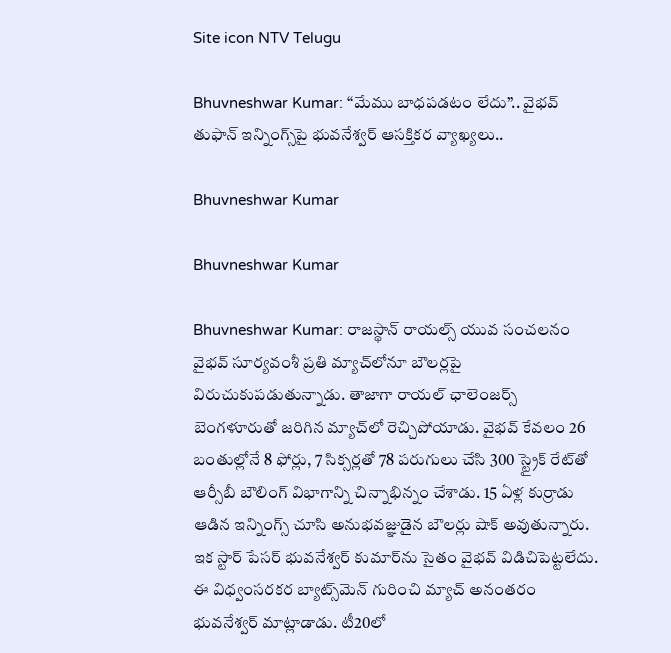Site icon NTV Telugu

Bhuvneshwar Kumar: “మేము బాధపడటం లేదు”.. వైభవ్ తుఫాన్ ఇన్నింగ్స్‌పై భువనేశ్వర్ ఆసక్తికర వ్యాఖ్యలు..

Bhuvneshwar Kumar

Bhuvneshwar Kumar

Bhuvneshwar Kumar: రాజస్థాన్ రాయల్స్ యువ సంచలనం వైభవ్ సూర్యవంశీ ప్రతి మ్యాచ్‌లోనూ బౌలర్లపై విరుచుకుపడుతున్నాడు. తాజాగా రాయల్ ఛాలెంజర్స్ బెంగళూరుతో జరిగిన మ్యాచ్‌లో రెచ్చిపోయాడు. వైభవ్ కేవలం 26 బంతుల్లోనే 8 ఫోర్లు, 7 సిక్సర్లతో 78 పరుగులు చేసి 300 స్ట్రైక్ రేట్‌తో ఆర్సీబీ బౌలింగ్ విభాగాన్ని చిన్నాభిన్నం చేశాడు. 15 ఏళ్ల కుర్రాడు ఆడిన ఇన్నింగ్స్ చూసి అనుభవజ్ఞుడైన బౌలర్లు షాక్ అవుతున్నారు. ఇక స్టార్ పేసర్ భువనేశ్వర్ కుమార్‌ను సైతం వైభవ్ విడిచిపెట్టలేదు. ఈ విధ్వంసరకర బ్యాట్స్‌మెన్ గురించి మ్యాచ్ అనంతరం భువనేశ్వర్ మాట్లాడాడు. టీ20లో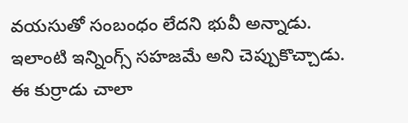వయసుతో సంబంధం లేదని భువీ అన్నాడు. ఇలాంటి ఇన్నింగ్స్ సహజమే అని చెప్పుకొచ్చాడు. ఈ కుర్రాడు చాలా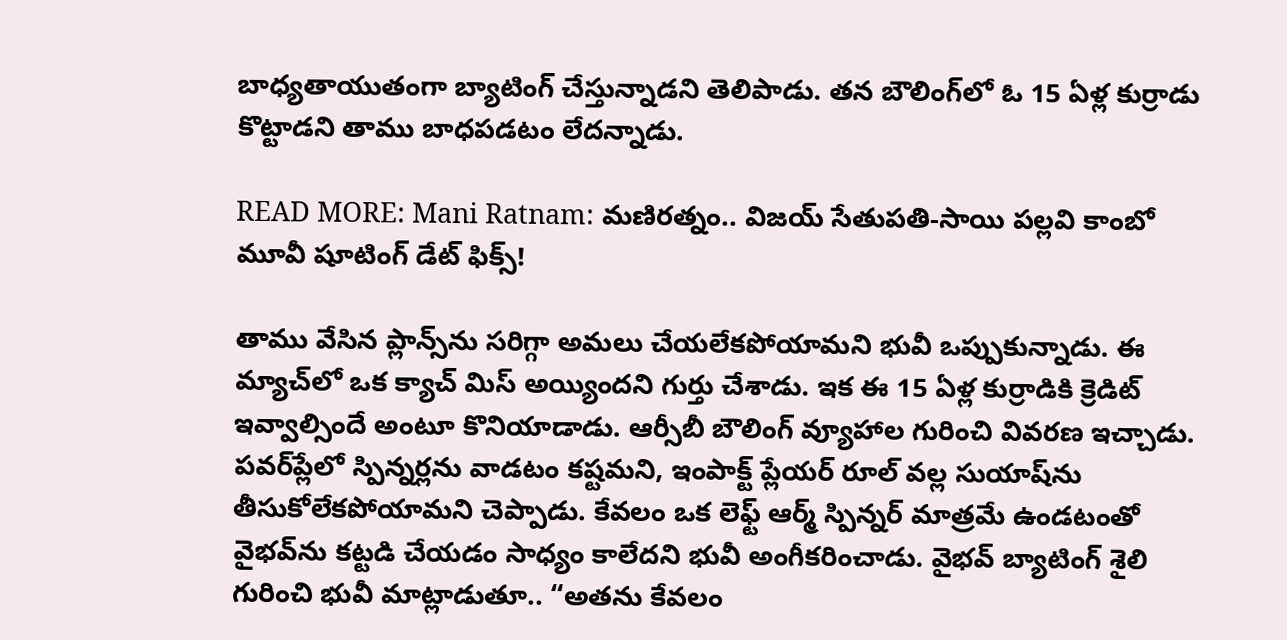బాధ్యతాయుతంగా బ్యాటింగ్ చేస్తున్నాడని తెలిపాడు. తన బౌలింగ్‌లో ఓ 15 ఏళ్ల కుర్రాడు కొట్టాడని తాము బాధపడటం లేదన్నాడు.

READ MORE: Mani Ratnam: మణిరత్నం.. విజయ్ సేతుపతి-సాయి పల్లవి కాంబో మూవీ షూటింగ్ డేట్ ఫిక్స్!

తాము వేసిన ప్లాన్స్‌ను సరిగ్గా అమలు చేయలేకపోయామని భువీ ఒప్పుకున్నాడు. ఈ మ్యాచ్‌లో ఒక క్యాచ్ మిస్ అయ్యిందని గుర్తు చేశాడు. ఇక ఈ 15 ఏళ్ల కుర్రాడికి క్రెడిట్ ఇవ్వాల్సిందే అంటూ కొనియాడాడు. ఆర్సీబీ బౌలింగ్ వ్యూహాల గురించి వివరణ ఇచ్చాడు. పవర్‌ప్లేలో స్పిన్నర్లను వాడటం కష్టమని, ఇంపాక్ట్ ప్లేయర్ రూల్‌ వల్ల సుయాష్‌ను తీసుకోలేకపోయామని చెప్పాడు. కేవలం ఒక లెఫ్ట్ ఆర్మ్ స్పిన్నర్ మాత్రమే ఉండటంతో వైభవ్‌ను కట్టడి చేయడం సాధ్యం కాలేదని భువీ అంగీకరించాడు. వైభవ్ బ్యాటింగ్ శైలి గురించి భువీ మాట్లాడుతూ.. “అతను కేవలం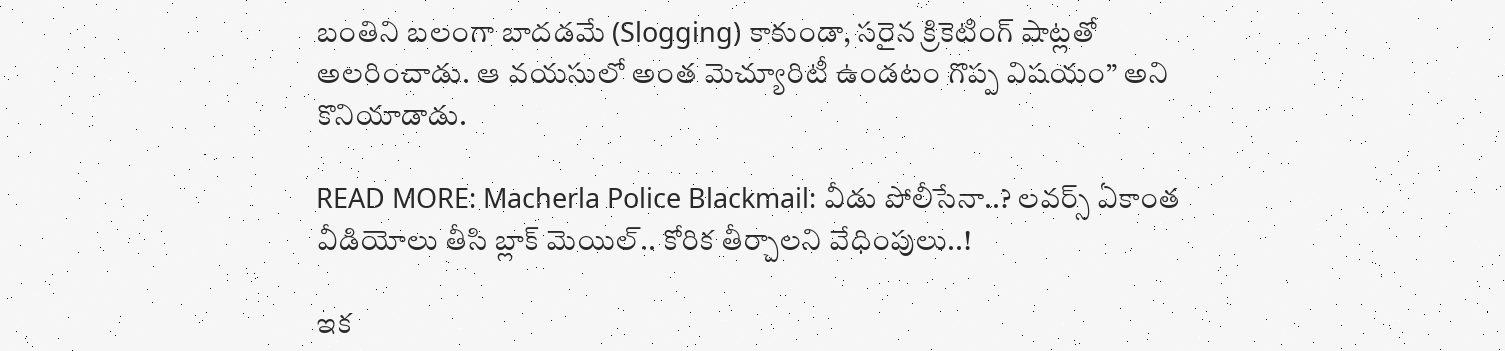బంతిని బలంగా బాదడమే (Slogging) కాకుండా, సరైన క్రికెటింగ్ షాట్లతో అలరించాడు. ఆ వయసులో అంత మెచ్యూరిటీ ఉండటం గొప్ప విషయం” అని కొనియాడాడు.

READ MORE: Macherla Police Blackmail: వీడు పోలీసేనా..? లవర్స్‌ ఏకాంత వీడియోలు తీసి బ్లాక్‌ మెయిల్‌.. కోరిక తీర్చాలని వేధింపులు..!

ఇక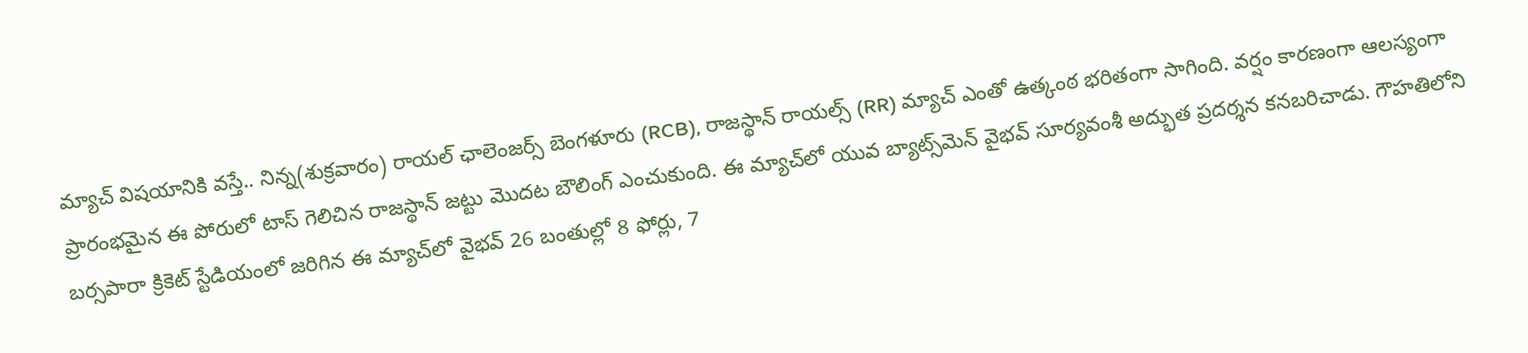మ్యాచ్ విషయానికి వస్తే.. నిన్న(శుక్రవారం) రాయల్ ఛాలెంజర్స్ బెంగళూరు (RCB), రాజస్థాన్ రాయల్స్ (RR) మ్యాచ్‌ ఎంతో ఉత్కంఠ భరితంగా సాగింది. వర్షం కారణంగా ఆలస్యంగా ప్రారంభమైన ఈ పోరులో టాస్ గెలిచిన రాజస్థాన్ జట్టు మొదట బౌలింగ్ ఎంచుకుంది. ఈ మ్యాచ్‌లో యువ బ్యాట్స్‌మెన్ వైభవ్ సూర్యవంశీ అద్భుత ప్రదర్శన కనబరిచాడు. గౌహతిలోని బర్సపారా క్రికెట్ స్టేడియంలో జరిగిన ఈ మ్యాచ్‌లో వైభవ్ 26 బంతుల్లో 8 ఫోర్లు, 7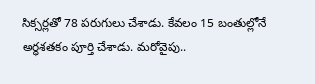సిక్సర్లతో 78 పరుగులు చేశాడు. కేవలం 15 బంతుల్లోనే అర్ధశతకం పూర్తి చేశాడు. మరోవైపు..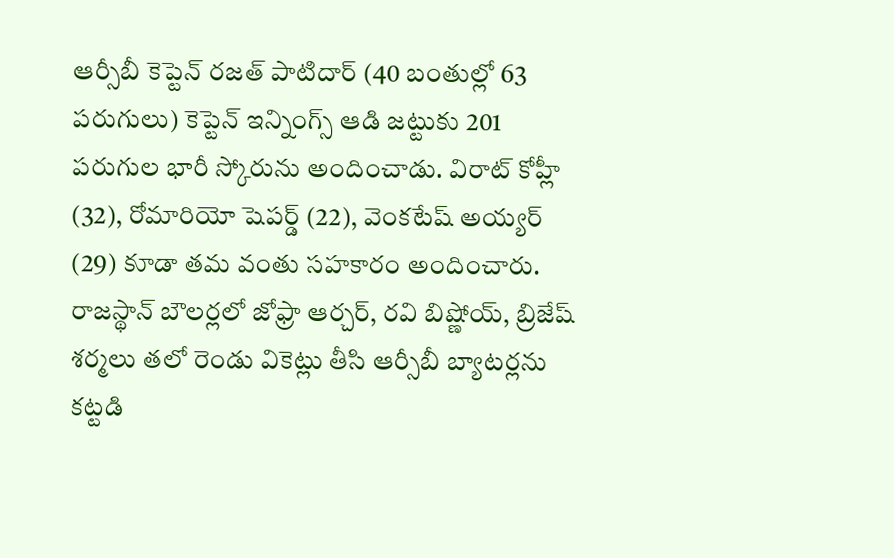ఆర్సీబీ కెప్టెన్ రజత్ పాటిదార్ (40 బంతుల్లో 63 పరుగులు) కెప్టెన్ ఇన్నింగ్స్ ఆడి జట్టుకు 201 పరుగుల భారీ స్కోరును అందించాడు. విరాట్ కోహ్లీ (32), రోమారియో షెపర్డ్ (22), వెంకటేష్ అయ్యర్ (29) కూడా తమ వంతు సహకారం అందించారు. రాజస్థాన్ బౌలర్లలో జోఫ్రా ఆర్చర్, రవి బిష్ణోయ్, బ్రిజేష్ శర్మలు తలో రెండు వికెట్లు తీసి ఆర్సీబీ బ్యాటర్లను కట్టడి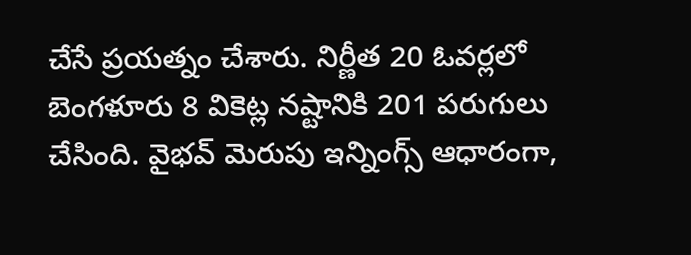చేసే ప్రయత్నం చేశారు. నిర్ణీత 20 ఓవర్లలో బెంగళూరు 8 వికెట్ల నష్టానికి 201 పరుగులు చేసింది. వైభవ్ మెరుపు ఇన్నింగ్స్ ఆధారంగా,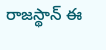రాజస్థాన్ ఈ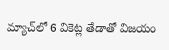మ్యాచ్‌లో 6 వికెట్ల తేడాతో విజయం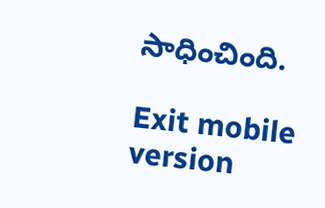సాధించింది.

Exit mobile version